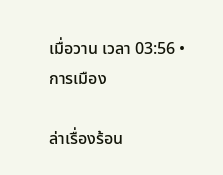เมื่อวาน เวลา 03:56 • การเมือง

ล่าเรื่องร้อน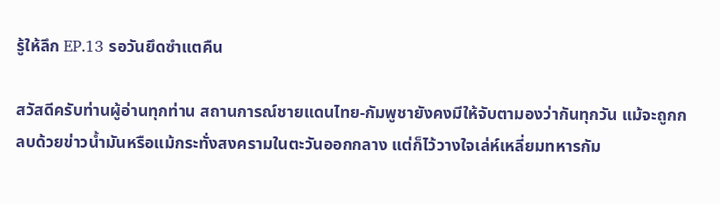รู้ให้ลึก EP.13 รอวันยึดซำแตคืน

สวัสดีครับท่านผู้อ่านทุกท่าน สถานการณ์ชายแดนไทย-กัมพูชายังคงมีให้จับตามองว่ากันทุกวัน แม้จะถูกกลบด้วยข่าวน้ำมันหรือแม้กระทั่งสงครามในตะวันออกกลาง แต่ก็ไว้วางใจเล่ห์เหลี่ยมทหารกัม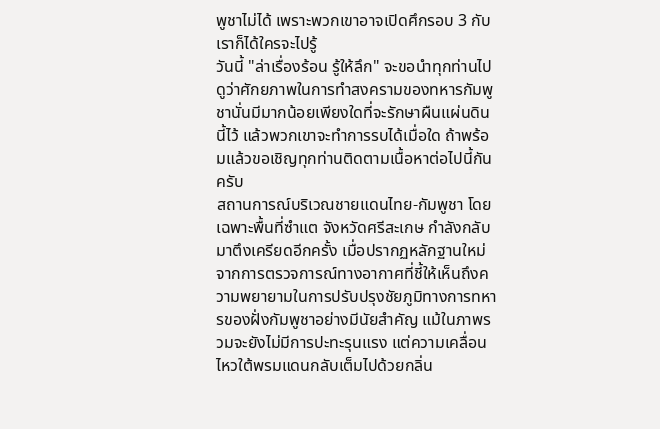พูชาไม่ได้ เพราะพวกเขาอาจเปิดศึกรอบ 3 กับเราก็ได้ใครจะไปรู้
วันนี้ "ล่าเรื่องร้อน รู้ให้ลึก" จะขอนำทุกท่านไปดูว่าศักยภาพในการทำสงครามของทหารกัมพูชานั่นมีมากน้อยเพียงใดที่จะรักษาผืนแผ่นดินนี้ไว้ แล้วพวกเขาจะทำการรบได้เมื่อใด ถ้าพร้อมแล้วขอเชิญทุกท่านติดตามเนื้อหาต่อไปนี้กันครับ
สถานการณ์บริเวณชายแดนไทย-กัมพูชา โดยเฉพาะพื้นที่ซำแต จังหวัดศรีสะเกษ กำลังกลับมาตึงเครียดอีกครั้ง เมื่อปรากฏหลักฐานใหม่จากการตรวจการณ์ทางอากาศที่ชี้ให้เห็นถึงความพยายามในการปรับปรุงชัยภูมิทางการทหารของฝั่งกัมพูชาอย่างมีนัยสำคัญ แม้ในภาพรวมจะยังไม่มีการปะทะรุนแรง แต่ความเคลื่อนไหวใต้พรมแดนกลับเต็มไปด้วยกลิ่น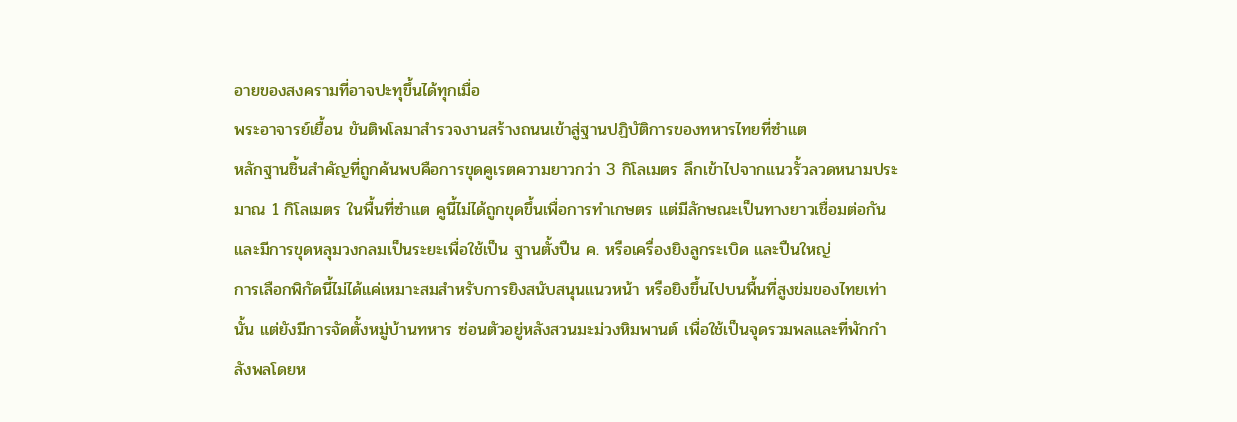อายของสงครามที่อาจปะทุขึ้นได้ทุกเมื่อ
พระอาจารย์เยื้อน ขันติพโลมาสำรวจงานสร้างถนนเข้าสู่ฐานปฏิบัติการของทหารไทยที่ซำแต
หลักฐานชิ้นสำคัญที่ถูกค้นพบคือการขุดคูเรตความยาวกว่า 3 กิโลเมตร ลึกเข้าไปจากแนวรั้วลวดหนามประมาณ 1 กิโลเมตร ในพื้นที่ซำแต คูนี้ไม่ได้ถูกขุดขึ้นเพื่อการทำเกษตร แต่มีลักษณะเป็นทางยาวเชื่อมต่อกัน และมีการขุดหลุมวงกลมเป็นระยะเพื่อใช้เป็น ฐานตั้งปืน ค. หรือเครื่องยิงลูกระเบิด และปืนใหญ่
การเลือกพิกัดนี้ไม่ได้แค่เหมาะสมสำหรับการยิงสนับสนุนแนวหน้า หรือยิงขึ้นไปบนพื้นที่สูงข่มของไทยเท่านั้น แต่ยังมีการจัดตั้งหมู่บ้านทหาร ซ่อนตัวอยู่หลังสวนมะม่วงหิมพานต์ เพื่อใช้เป็นจุดรวมพลและที่พักกำลังพลโดยห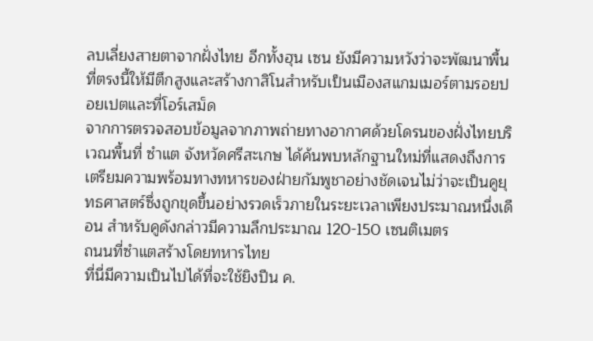ลบเลี่ยงสายตาจากฝั่งไทย อีกทั้งฮุน เซน ยังมีความหวังว่าจะพัฒนาพื้นที่ตรงนี้ให้มีตึกสูงและสร้างกาสิโนสำหรับเป็นเมืองสแกมเมอร์ตามรอยปอยเปตและที่โอร์เสม็ด
จากการตรวจสอบข้อมูลจากภาพถ่ายทางอากาศด้วยโดรนของฝั่งไทยบริเวณพื้นที่ ซำแต จังหวัดศรีสะเกษ ได้ค้นพบหลักฐานใหม่ที่แสดงถึงการเตรียมความพร้อมทางทหารของฝ่ายกัมพูชาอย่างชัดเจนไม่ว่าจะเป็นคูยุทธศาสตร์ซึ่งถูกขุดขึ้นอย่างรวดเร็วภายในระยะเวลาเพียงประมาณหนึ่งเดือน สำหรับคูดังกล่าวมีความลึกประมาณ 120-150 เซนติเมตร
ถนนที่ซำแตสร้างโดยทหารไทย
ที่นี่มีความเป็นไปได้ที่จะใช้ยิงปืน ค.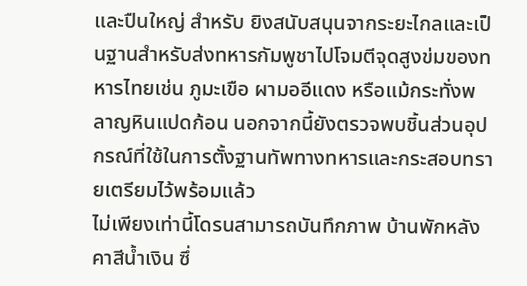และปืนใหญ่ สำหรับ ยิงสนับสนุนจากระยะไกลและเป็นฐานสำหรับส่งทหารกัมพูชาไปโจมตีจุดสูงข่มของทหารไทยเช่น ภูมะเขือ ผามออีแดง หรือแม้กระทั่งพลาญหินแปดก้อน นอกจากนี้ยังตรวจพบชิ้นส่วนอุปกรณ์ที่ใช้ในการตั้งฐานทัพทางทหารและกระสอบทรายเตรียมไว้พร้อมแล้ว
ไม่เพียงเท่านี้โดรนสามารถบันทึกภาพ บ้านพักหลังคาสีน้ำเงิน ซึ่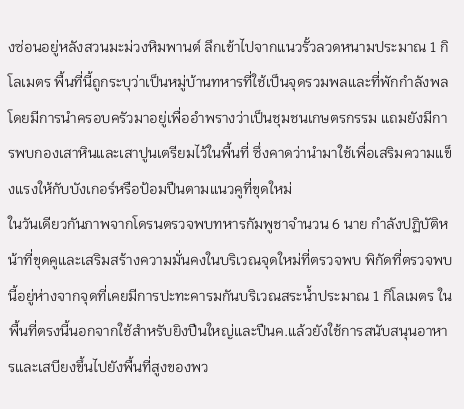งซ่อนอยู่หลังสวนมะม่วงหิมพานต์ ลึกเข้าไปจากแนวรั้วลวดหนามประมาณ 1 กิโลเมตร พื้นที่นี้ถูกระบุว่าเป็นหมู่บ้านทหารที่ใช้เป็นจุดรวมพลและที่พักกำลังพล โดยมีการนำครอบครัวมาอยู่เพื่ออำพรางว่าเป็นชุมชนเกษตรกรรม แถมยังมีการพบกองเสาหินและเสาปูนเตรียมไว้ในพื้นที่ ซึ่งคาดว่านำมาใช้เพื่อเสริมความแข็งแรงให้กับบังเกอร์หรือป้อมปืนตามแนวคูที่ขุดใหม่
ในวันเดียวกันภาพจากโดรนตรวจพบทหารกัมพูชาจำนวน 6 นาย กำลังปฏิบัติหน้าที่ขุดคูและเสริมสร้างความมั่นคงในบริเวณจุดใหม่ที่ตรวจพบ พิกัดที่ตรวจพบนี้อยู่ห่างจากจุดที่เคยมีการปะทะคารมกันบริเวณสระน้ำประมาณ 1 กิโลเมตร ในพื้นที่ตรงนี้นอกจากใช้สำหรับยิงปืนใหญ่และปืนค.แล้วยังใช้การสนับสนุนอาหารและเสบียงขึ้นไปยังพื้นที่สูงของพว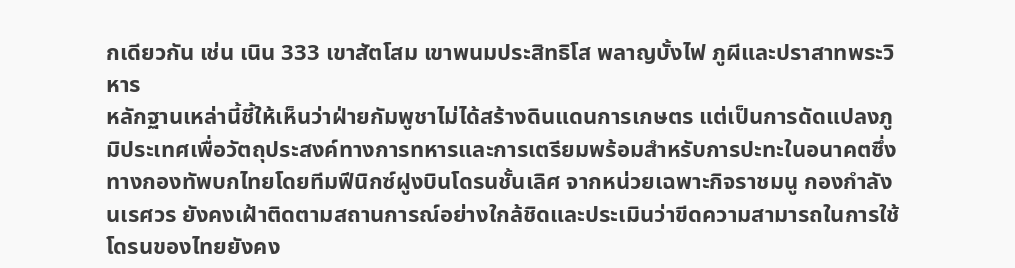กเดียวกัน เช่น เนิน 333 เขาสัตโสม เขาพนมประสิทธิโส พลาญบั้งไฟ ภูผีและปราสาทพระวิหาร
หลักฐานเหล่านี้ชี้ให้เห็นว่าฝ่ายกัมพูชาไม่ได้สร้างดินแดนการเกษตร แต่เป็นการดัดแปลงภูมิประเทศเพื่อวัตถุประสงค์ทางการทหารและการเตรียมพร้อมสำหรับการปะทะในอนาคตซึ่งทางกองทัพบกไทยโดยทีมฟีนิกซ์ฝูงบินโดรนชั้นเลิศ จากหน่วยเฉพาะกิจราชมนู กองกำลังนเรศวร ยังคงเฝ้าติดตามสถานการณ์อย่างใกล้ชิดและประเมินว่าขีดความสามารถในการใช้โดรนของไทยยังคง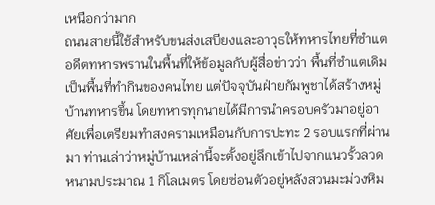เหนือกว่ามาก
ถนนสายนี้ใช้สำหรับขนส่งเสบียงและอาวุธให้ทหารไทยที่ซำแต
อดีตทหารพรานในพื้นที่ให้ข้อมูลกับผู้สื่อข่าวว่า พื้นที่ซำแตเดิมเป็นพื้นที่ทำกินของคนไทย แต่ปัจจุบันฝ่ายกัมพูชาได้สร้างหมู่บ้านทหารขึ้น โดยทหารทุกนายได้มีการนำครอบครัวมาอยู่อาศัยเพื่อเตรียมทำสงครามเหมือนกับการปะทะ 2 รอบแรกที่ผ่านมา ท่านเล่าว่าหมู่บ้านเหล่านี้จะตั้งอยู่ลึกเข้าไปจากแนวรั้วลวดหนามประมาณ 1 กิโลเมตร โดยซ่อนตัวอยู่หลังสวนมะม่วงหิม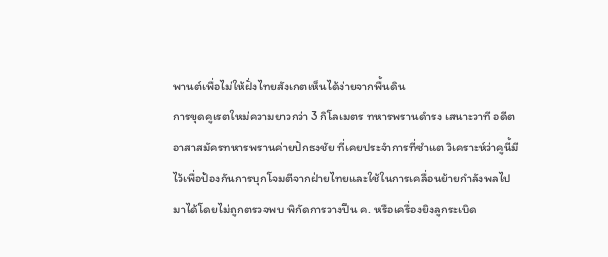พานต์เพื่อไม่ให้ฝั่งไทยสังเกตเห็นได้ง่ายจากพื้นดิน
การขุดคูเรตใหม่ความยาวกว่า 3 กิโลเมตร ทหารพรานดำรง เสนาะวาที อดีตอาสาสมัครทหารพรานค่ายปักธงชัย ที่เคยประจำการที่ซำแต วิเคราะห์ว่าคูนี้มีไว้เพื่อป้องกันการบุกโจมตีจากฝ่ายไทยและใช้ในการเคลื่อนย้ายกำลังพลไปมาได้โดยไม่ถูกตรวจพบ พิกัดการวางปืน ค. หรือเครื่องยิงลูกระเบิด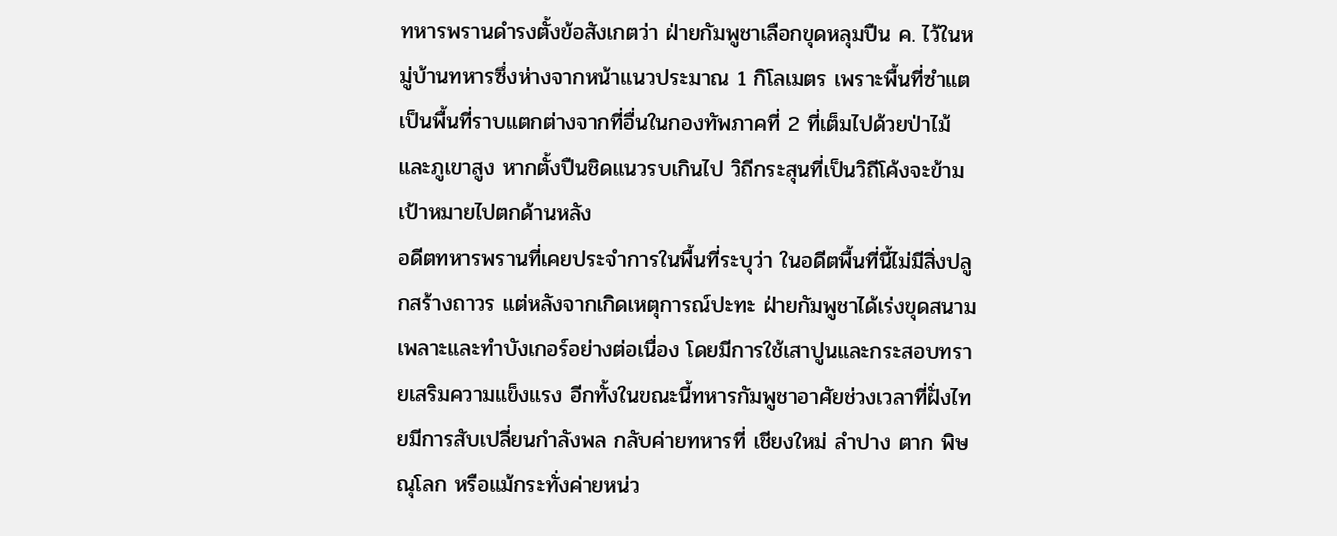ทหารพรานดำรงตั้งข้อสังเกตว่า ฝ่ายกัมพูชาเลือกขุดหลุมปืน ค. ไว้ในหมู่บ้านทหารซึ่งห่างจากหน้าแนวประมาณ 1 กิโลเมตร เพราะพื้นที่ซำแตเป็นพื้นที่ราบแตกต่างจากที่อื่นในกองทัพภาคที่ 2 ที่เต็มไปด้วยป่าไม้และภูเขาสูง หากตั้งปืนชิดแนวรบเกินไป วิถีกระสุนที่เป็นวิถีโค้งจะข้ามเป้าหมายไปตกด้านหลัง
อดีตทหารพรานที่เคยประจำการในพื้นที่ระบุว่า ในอดีตพื้นที่นี้ไม่มีสิ่งปลูกสร้างถาวร แต่หลังจากเกิดเหตุการณ์ปะทะ ฝ่ายกัมพูชาได้เร่งขุดสนามเพลาะและทำบังเกอร์อย่างต่อเนื่อง โดยมีการใช้เสาปูนและกระสอบทรายเสริมความแข็งแรง อีกทั้งในขณะนี้ทหารกัมพูชาอาศัยช่วงเวลาที่ฝั่งไทยมีการสับเปลี่ยนกำลังพล กลับค่ายทหารที่ เชียงใหม่ ลำปาง ตาก พิษณุโลก หรือแม้กระทั่งค่ายหน่ว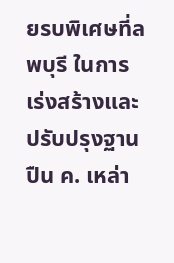ยรบพิเศษที่ลพบุรี ในการเร่งสร้างและปรับปรุงฐานปืน ค. เหล่า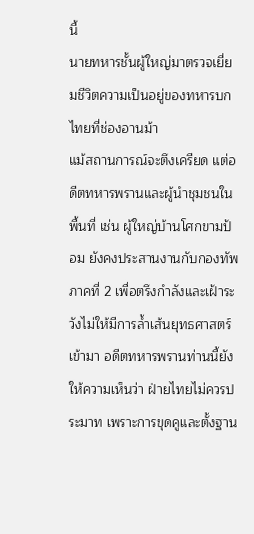นี้
นายทหารชั้นผู้ใหญ่มาตรวจเยี่ยมชีวิตความเป็นอยู่ของทหารบกไทยที่ช่องอานม้า
แม้สถานการณ์จะตึงเครียด แต่อดีตทหารพรานและผู้นำชุมชนในพื้นที่ เช่น ผู้ใหญ่บ้านโศกขามป้อม ยังคงประสานงานกับกองทัพภาคที่ 2 เพื่อตรึงกำลังและเฝ้าระวังไม่ให้มีการล้ำเส้นยุทธศาสตร์เข้ามา อดีตทหารพรานท่านนี้ยังให้ความเห็นว่า ฝ่ายไทยไม่ควรประมาท เพราะการขุดคูและตั้งฐาน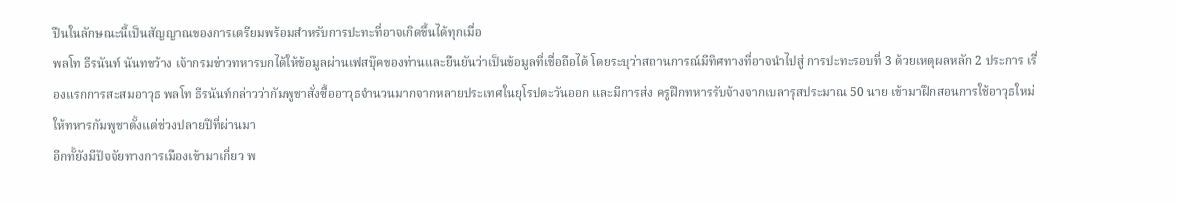ปืนในลักษณะนี้เป็นสัญญาณของการเตรียมพร้อมสำหรับการปะทะที่อาจเกิดขึ้นได้ทุกเมื่อ
พลโท ธีรนันท์ นันทขว้าง เจ้ากรมข่าวทหารบกได้ให้ข้อมูลผ่านเฟสบุ๊คของท่านและยืนยันว่าเป็นข้อมูลที่เชื่อถือได้ โดยระบุว่าสถานการณ์มีทิศทางที่อาจนำไปสู่ การปะทะรอบที่ 3 ด้วยเหตุผลหลัก 2 ประการ เรื่องแรกการสะสมอาวุธ พลโท ธีรนันท์กล่าวว่ากัมพูชาสั่งซื้ออาวุธจำนวนมากจากหลายประเทศในยุโรปตะวันออก และมีการส่ง ครูฝึกทหารรับจ้างจากเบลารุสประมาณ 50 นาย เข้ามาฝึกสอนการใช้อาวุธใหม่ให้ทหารกัมพูชาตั้งแต่ช่วงปลายปีที่ผ่านมา
อีกทั้ยังมีปัจจัยทางการเมืองเข้ามาเกี่ยว พ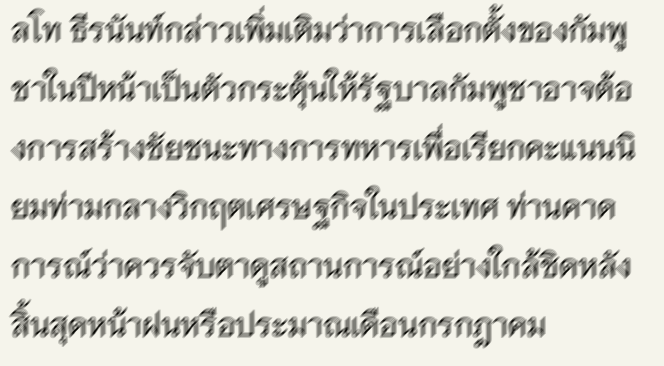ลโท ธีรนันท์กล่าวเพิ่มเติมว่าการเลือกตั้งของกัมพูชาในปีหน้าเป็นตัวกระตุ้นให้รัฐบาลกัมพูชาอาจต้องการสร้างชัยชนะทางการทหารเพื่อเรียกคะแนนนิยมท่ามกลางวิกฤตเศรษฐกิจในประเทศ ท่านคาดการณ์ว่าควรจับตาดูสถานการณ์อย่างใกล้ชิดหลังสิ้นสุดหน้าฝนหรือประมาณเดือนกรกฎาคม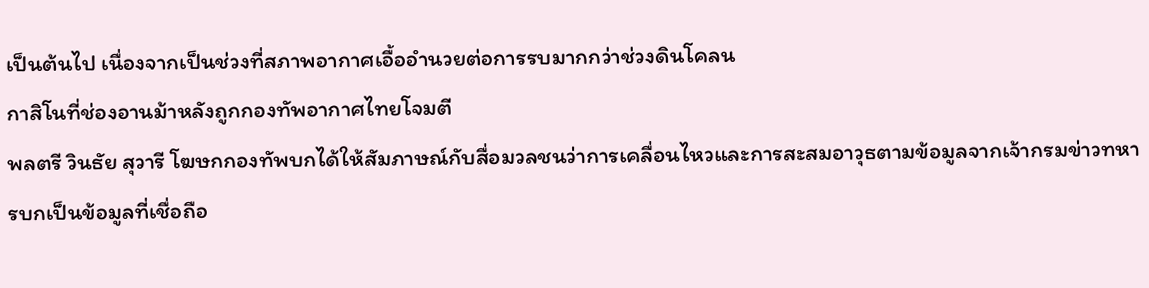เป็นต้นไป เนื่องจากเป็นช่วงที่สภาพอากาศเอื้ออำนวยต่อการรบมากกว่าช่วงดินโคลน
กาสิโนที่ช่องอานม้าหลังถูกกองทัพอากาศไทยโจมตี
พลตรี วินธัย สุวารี โฆษกกองทัพบกได้ให้สัมภาษณ์กับสื่อมวลชนว่าการเคลื่อนไหวและการสะสมอาวุธตามข้อมูลจากเจ้ากรมข่าวทหารบกเป็นข้อมูลที่เชื่อถือ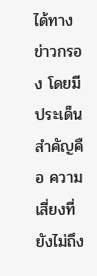ได้ทางข่าวกรอง โดยมีประเด็นสำคัญคือ ความเสี่ยงที่ยังไม่ถึง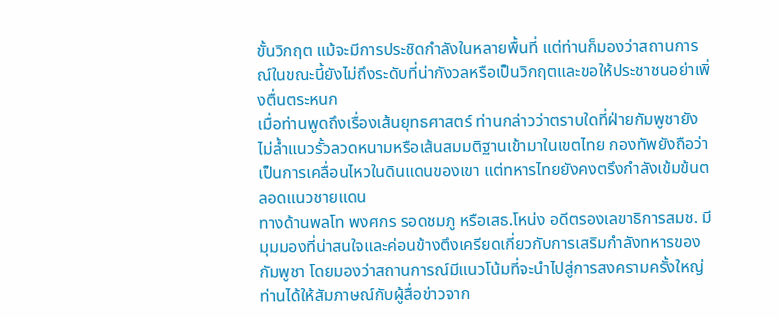ขั้นวิกฤต แม้จะมีการประชิดกำลังในหลายพื้นที่ แต่ท่านก็มองว่าสถานการณ์ในขณะนี้ยังไม่ถึงระดับที่น่ากังวลหรือเป็นวิกฤตและขอให้ประชาชนอย่าเพิ่งตื่นตระหนก
เมื่อท่านพูดถึงเรื่องเส้นยุทธศาสตร์ ท่านกล่าวว่าตราบใดที่ฝ่ายกัมพูชายังไม่ล้ำแนวรั้วลวดหนามหรือเส้นสมมติฐานเข้ามาในเขตไทย กองทัพยังถือว่าเป็นการเคลื่อนไหวในดินแดนของเขา แต่ทหารไทยยังคงตรึงกำลังเข้มข้นตลอดแนวชายแดน
ทางด้านพลโท พงศกร รอดชมภู หรือเสธ.โหน่ง อดีตรองเลขาธิการสมช. มีมุมมองที่น่าสนใจและค่อนข้างตึงเครียดเกี่ยวกับการเสริมกำลังทหารของกัมพูชา โดยมองว่าสถานการณ์มีแนวโน้มที่จะนำไปสู่การสงครามครั้งใหญ่ ท่านได้ให้สัมภาษณ์กับผู้สื่อข่าวจาก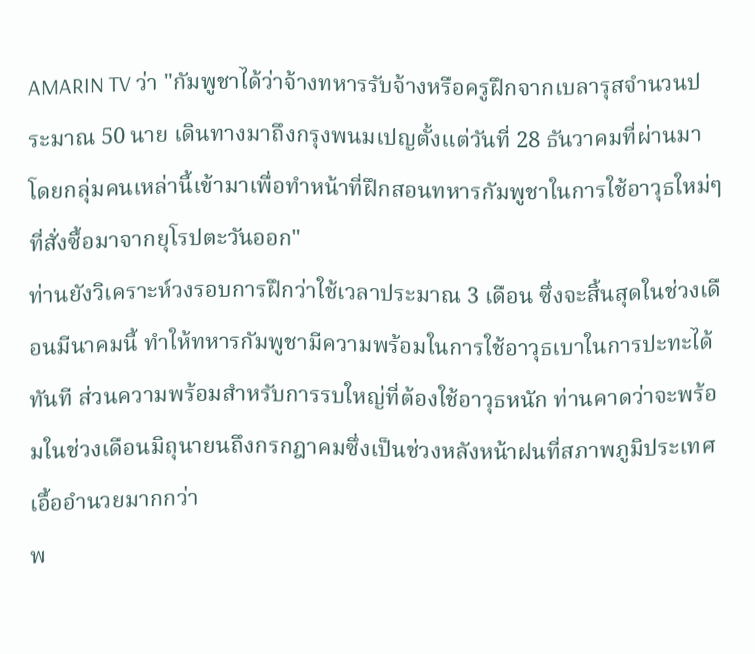AMARIN TV ว่า "กัมพูชาได้ว่าจ้างทหารรับจ้างหรือครูฝึกจากเบลารุสจำนวนประมาณ 50 นาย เดินทางมาถึงกรุงพนมเปญตั้งแต่วันที่ 28 ธันวาคมที่ผ่านมา โดยกลุ่มคนเหล่านี้เข้ามาเพื่อทำหน้าที่ฝึกสอนทหารกัมพูชาในการใช้อาวุธใหม่ๆ ที่สั่งซื้อมาจากยุโรปตะวันออก"
ท่านยังวิเคราะห์วงรอบการฝึกว่าใช้เวลาประมาณ 3 เดือน ซึ่งจะสิ้นสุดในช่วงเดือนมีนาคมนี้ ทำให้ทหารกัมพูชามีความพร้อมในการใช้อาวุธเบาในการปะทะได้ทันที ส่วนความพร้อมสำหรับการรบใหญ่ที่ต้องใช้อาวุธหนัก ท่านคาดว่าจะพร้อมในช่วงเดือนมิถุนายนถึงกรกฎาคมซึ่งเป็นช่วงหลังหน้าฝนที่สภาพภูมิประเทศเอื้ออำนวยมากกว่า
พ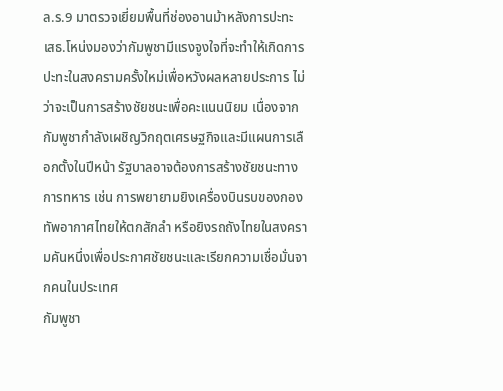ล.ร.9 มาตรวจเยี่ยมพื้นที่ช่องอานม้าหลังการปะทะ
เสธ.โหน่งมองว่ากัมพูชามีแรงจูงใจที่จะทำให้เกิดการปะทะในสงครามครั้งใหม่เพื่อหวังผลหลายประการ ไม่ว่าจะเป็นการสร้างชัยชนะเพื่อคะแนนนิยม เนื่องจากกัมพูชากำลังเผชิญวิกฤตเศรษฐกิจและมีแผนการเลือกตั้งในปีหน้า รัฐบาลอาจต้องการสร้างชัยชนะทางการทหาร เช่น การพยายามยิงเครื่องบินรบของกองทัพอากาศไทยให้ตกสักลำ หรือยิงรถถังไทยในสงครามคันหนึ่งเพื่อประกาศชัยชนะและเรียกความเชื่อมั่นจากคนในประเทศ
กัมพูชา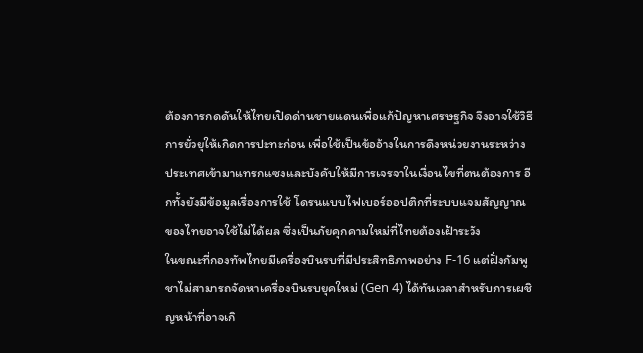ต้องการกดดันให้ไทยเปิดด่านชายแดนเพื่อแก้ปัญหาเศรษฐกิจ จึงอาจใช้วิธีการยั่วยุให้เกิดการปะทะก่อน เพื่อใช้เป็นข้ออ้างในการดึงหน่วยงานระหว่างประเทศเข้ามาแทรกแซงและบังคับให้มีการเจรจาในเงื่อนไขที่ตนต้องการ อีกทั้งยังมีข้อมูลเรื่องการใช้ โดรนแบบไฟเบอร์ออปติกที่ระบบแจมสัญญาณของไทยอาจใช้ไม่ได้ผล ซึ่งเป็นภัยคุกคามใหม่ที่ไทยต้องเฝ้าระวัง
ในขณะที่กองทัพไทยมีเครื่องบินรบที่มีประสิทธิภาพอย่าง F-16 แต่ฝั่งกัมพูชาไม่สามารถจัดหาเครื่องบินรบยุคใหม่ (Gen 4) ได้ทันเวลาสำหรับการเผชิญหน้าที่อาจเกิ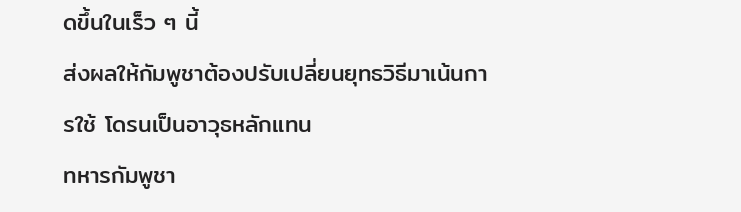ดขึ้นในเร็ว ๆ นี้
ส่งผลให้กัมพูชาต้องปรับเปลี่ยนยุทธวิธีมาเน้นการใช้ โดรนเป็นอาวุธหลักแทน
ทหารกัมพูชา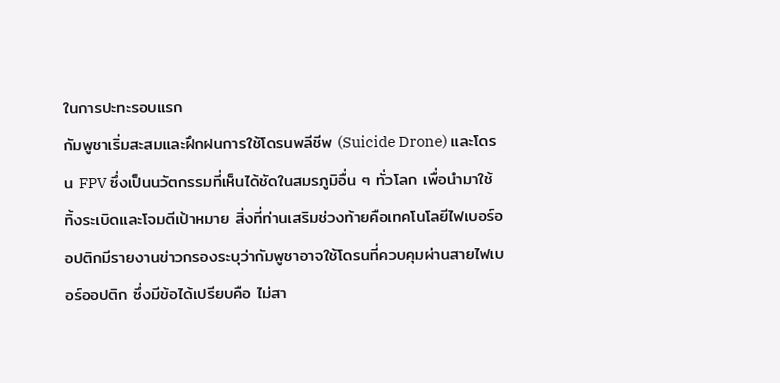ในการปะทะรอบแรก
กัมพูชาเริ่มสะสมและฝึกฝนการใช้โดรนพลีชีพ (Suicide Drone) และโดรน FPV ซึ่งเป็นนวัตกรรมที่เห็นได้ชัดในสมรภูมิอื่น ๆ ทั่วโลก เพื่อนำมาใช้ทิ้งระเบิดและโจมตีเป้าหมาย สิ่งที่ท่านเสริมช่วงท้ายคือเทคโนโลยีไฟเบอร์ออปติกมีรายงานข่าวกรองระบุว่ากัมพูชาอาจใช้โดรนที่ควบคุมผ่านสายไฟเบอร์ออปติก ซึ่งมีข้อได้เปรียบคือ ไม่สา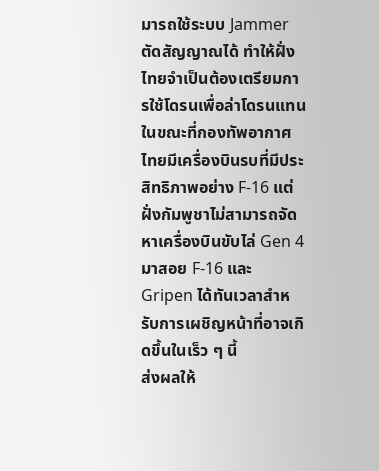มารถใช้ระบบ Jammer ตัดสัญญาณได้ ทำให้ฝั่งไทยจำเป็นต้องเตรียมการใช้โดรนเพื่อล่าโดรนแทน
ในขณะที่กองทัพอากาศไทยมีเครื่องบินรบที่มีประสิทธิภาพอย่าง F-16 แต่ฝั่งกัมพูชาไม่สามารถจัดหาเครื่องบินขับไล่ Gen 4 มาสอย F-16 และ Gripen ได้ทันเวลาสำหรับการเผชิญหน้าที่อาจเกิดขึ้นในเร็ว ๆ นี้
ส่งผลให้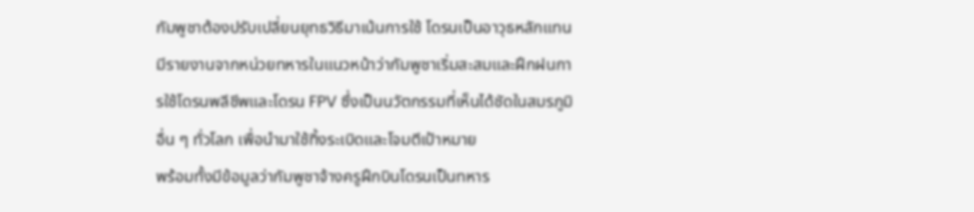กัมพูชาต้องปรับเปลี่ยนยุทธวิธีมาเน้นการใช้ โดรนเป็นอาวุธหลักแทน มีรายงานจากหน่วยทหารในแนวหน้าว่ากัมพูชาเริ่มสะสมและฝึกฝนการใช้โดรนพลีชีพและโดรน FPV ซึ่งเป็นนวัตกรรมที่เห็นได้ชัดในสมรภูมิอื่น ๆ ทั่วโลก เพื่อนำมาใช้ทิ้งระเบิดและโจมตีเป้าหมาย
พร้อมทั้งมีข้อมูลว่ากัมพูชาจ้างครูฝึกบินโดรนเป็นทหาร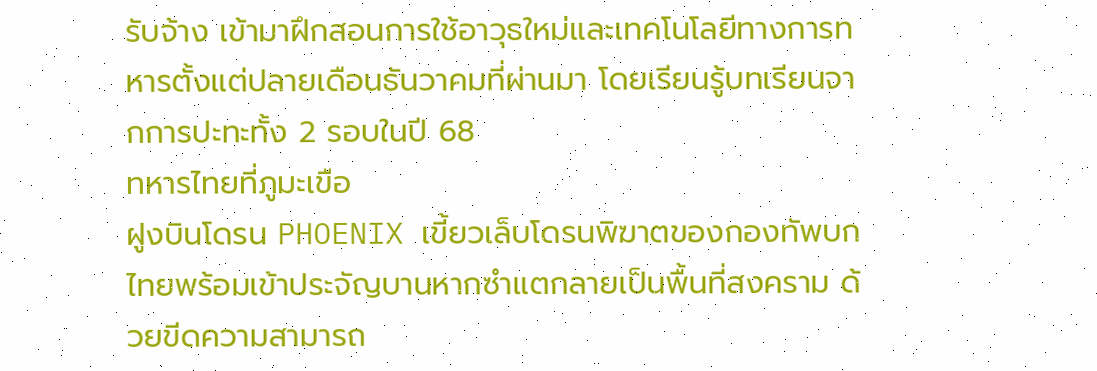รับจ้าง เข้ามาฝึกสอนการใช้อาวุธใหม่และเทคโนโลยีทางการทหารตั้งแต่ปลายเดือนธันวาคมที่ผ่านมา โดยเรียนรู้บทเรียนจากการปะทะทั้ง 2 รอบในปี 68
ทหารไทยที่ภูมะเขือ
ฝูงบินโดรน PHOENIX เขี้ยวเล็บโดรนพิฆาตของกองทัพบกไทยพร้อมเข้าประจัญบานหากซำแตกลายเป็นพื้นที่สงคราม ด้วยขีดความสามารถ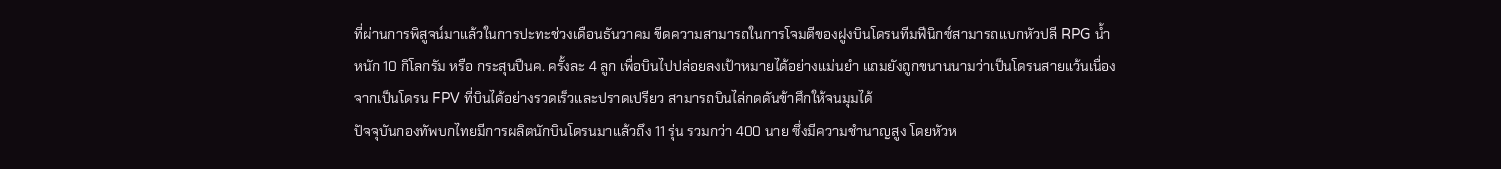ที่ผ่านการพิสูจน์มาแล้วในการปะทะช่วงเดือนธันวาคม ขีดความสามารถในการโจมตีของฝูงบินโดรนทีมฟีนิกซ์สามารถแบกหัวปลี RPG น้ำหนัก 10 กิโลกรัม หรือ กระสุนปืนค. ครั้งละ 4 ลูก เพื่อบินไปปล่อยลงเป้าหมายได้อย่างแม่นยำ แถมยังถูกขนานนามว่าเป็นโดรนสายแว้นเนื่องจากเป็นโดรน FPV ที่บินได้อย่างรวดเร็วและปราดเปรียว สามารถบินไล่กดดันข้าศึกให้จนมุมได้
ปัจจุบันกองทัพบกไทยมีการผลิตนักบินโดรนมาแล้วถึง 11 รุ่น รวมกว่า 400 นาย ซึ่งมีความชำนาญสูง โดยหัวห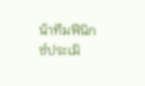น้าทีมฟีนิกซ์ประเมิ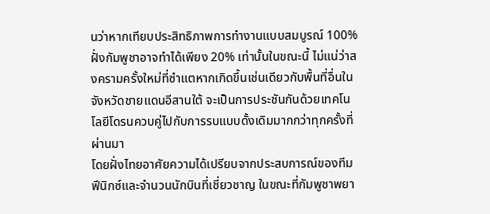นว่าหากเทียบประสิทธิภาพการทำงานแบบสมบูรณ์ 100% ฝั่งกัมพูชาอาจทำได้เพียง 20% เท่านั้นในขณะนี้ ไม่แน่ว่าสงครามครั้งใหม่ที่ซำแตหากเกิดขึ้นเช่นเดียวกับพื้นที่อื่นในจังหวัดชายแดนอีสานใต้ จะเป็นการประชันกันด้วยเทคโนโลยีโดรนควบคู่ไปกับการรบแบบดั้งเดิมมากกว่าทุกครั้งที่ผ่านมา
โดยฝั่งไทยอาศัยความได้เปรียบจากประสบการณ์ของทีมฟีนิกซ์และจำนวนนักบินที่เชี่ยวชาญ ในขณะที่กัมพูชาพยา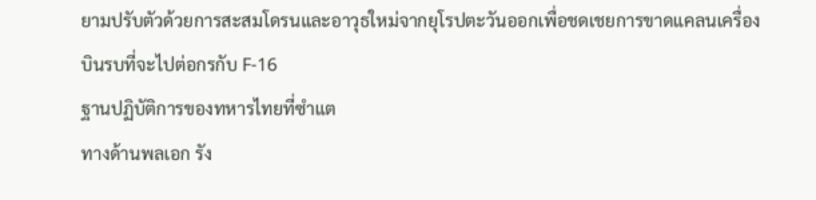ยามปรับตัวด้วยการสะสมโดรนและอาวุธใหม่จากยุโรปตะวันออกเพื่อชดเชยการขาดแคลนเครื่องบินรบที่จะไปต่อกรกับ F-16
ฐานปฏิบัติการของทหารไทยที่ซำแต
ทางด้านพลเอก รัง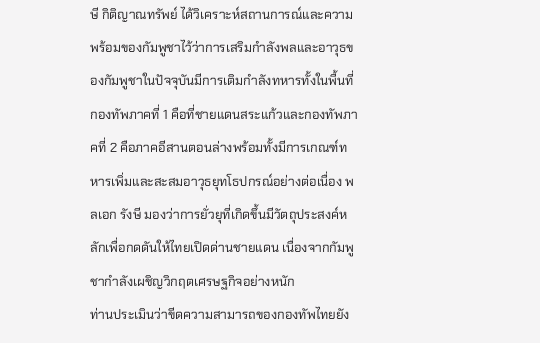ษี กิติญาณทรัพย์ ได้วิเคราะห์สถานการณ์และความพร้อมของกัมพูชาไว้ว่าการเสริมกำลังพลและอาวุธของกัมพูชาในปัจจุบันมีการเติมกำลังทหารทั้งในพื้นที่กองทัพภาคที่ 1 คือที่ชายแดนสระแก้วและกองทัพภาคที่ 2 คือภาคอีสานตอนล่างพร้อมทั้งมีการเกณฑ์ทหารเพิ่มและสะสมอาวุธยุทโธปกรณ์อย่างต่อเนื่อง พลเอก รังษี มองว่าการยั่วยุที่เกิดขึ้นมีวัตถุประสงค์หลักเพื่อกดดันให้ไทยเปิดด่านชายแดน เนื่องจากกัมพูชากำลังเผชิญวิกฤตเศรษฐกิจอย่างหนัก
ท่านประเมินว่าขีดความสามารถของกองทัพไทยยัง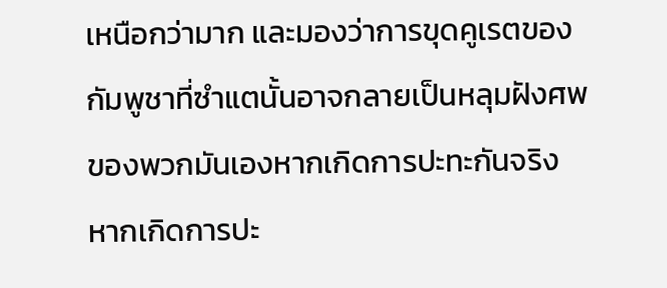เหนือกว่ามาก และมองว่าการขุดคูเรตของกัมพูชาที่ซำแตนั้นอาจกลายเป็นหลุมฝังศพของพวกมันเองหากเกิดการปะทะกันจริง หากเกิดการปะ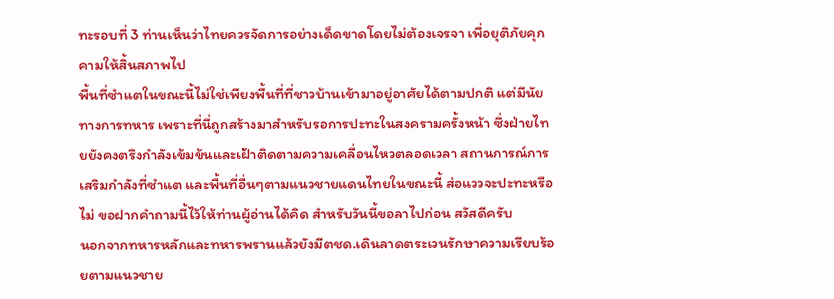ทะรอบที่ 3 ท่านเห็นว่าไทยควรจัดการอย่างเด็ดขาดโดยไม่ต้องเจรจา เพื่อยุติภัยคุกคามให้สิ้นสภาพไป
พื้นที่ซำแตในขณะนี้ไม่ใช่เพียงพื้นที่ที่ชาวบ้านเข้ามาอยู่อาศัยได้ตามปกติ แต่มีนัยทางการทหาร เพราะที่นี่ถูกสร้างมาสำหรับรอการปะทะในสงครามครั้งหน้า ซึ่งฝ่ายไทยยังคงตรึงกำลังเข้มข้นและเฝ้าติดตามความเคลื่อนไหวตลอดเวลา สถานการณ์การเสริมกำลังที่ซำแต และพื้นที่อื่นๆตามแนวชายแดนไทยในขณะนี้ ส่อแววจะปะทะหรือไม่ ขอฝากคำถามนี้ไว้ให้ท่านผู้อ่านได้คิด สำหรับวันนี้ขอลาไปก่อน สวัสดีครับ
นอกจากทหารหลักและทหารพรานแล้วยังมีตชด.เดินลาดตระเวนรักษาความเรียบร้อยตามแนวชาย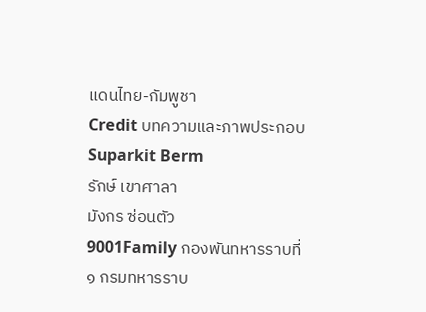แดนไทย-กัมพูชา
Credit บทความและภาพประกอบ
Suparkit Berm
รักษ์ เขาศาลา
มังกร ซ่อนตัว
9001Family กองพันทหารราบที่ ๑ กรมทหารราบ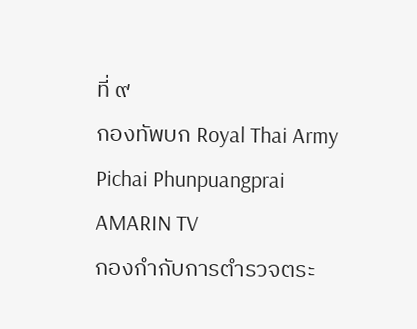ที่ ๙
กองทัพบก Royal Thai Army
Pichai Phunpuangprai
AMARIN TV
กองกำกับการตำรวจตระ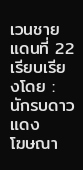เวนชายแดนที่ 22
เรียบเรียงโดย : นักรบดาวแดง
โฆษณา